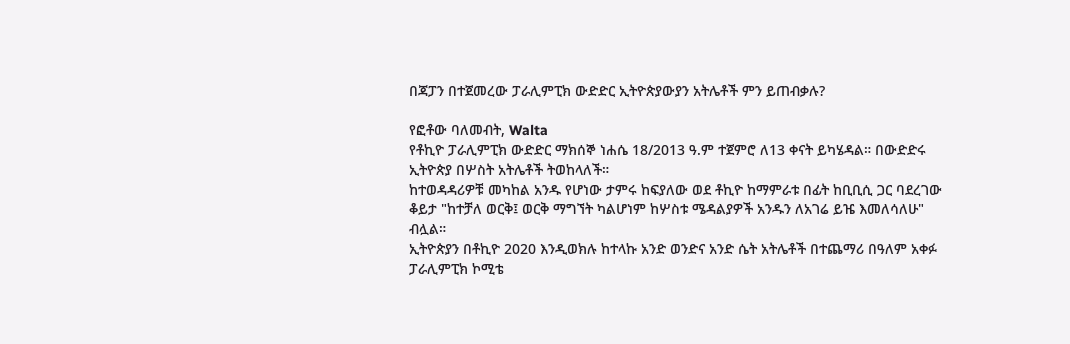በጃፓን በተጀመረው ፓራሊምፒክ ውድድር ኢትዮጵያውያን አትሌቶች ምን ይጠብቃሉ?

የፎቶው ባለመብት, Walta
የቶኪዮ ፓራሊምፒክ ውድድር ማክሰኞ ነሐሴ 18/2013 ዓ.ም ተጀምሮ ለ13 ቀናት ይካሄዳል። በውድድሩ ኢትዮጵያ በሦስት አትሌቶች ትወከላለች።
ከተወዳዳሪዎቹ መካከል አንዱ የሆነው ታምሩ ከፍያለው ወደ ቶኪዮ ከማምራቱ በፊት ከቢቢሲ ጋር ባደረገው ቆይታ "ከተቻለ ወርቅ፤ ወርቅ ማግኘት ካልሆነም ከሦስቱ ሜዳልያዎች አንዱን ለአገሬ ይዤ እመለሳለሁ" ብሏል።
ኢትዮጵያን በቶኪዮ 2020 እንዲወክሉ ከተላኩ አንድ ወንድና አንድ ሴት አትሌቶች በተጨማሪ በዓለም አቀፉ ፓራሊምፒክ ኮሚቴ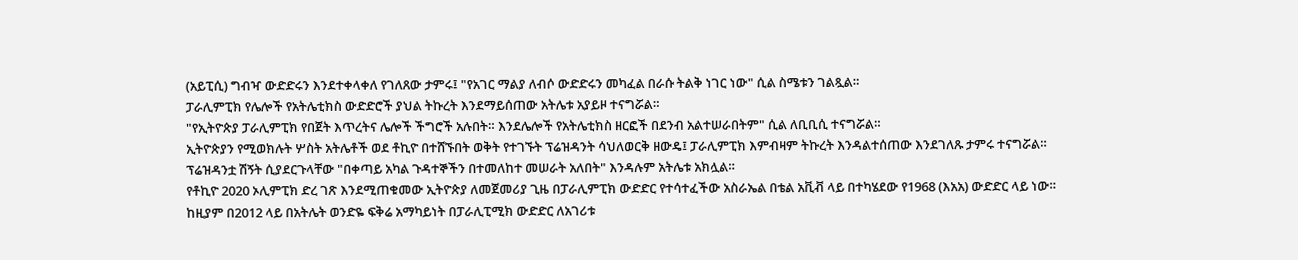(አይፒሲ) ግብዣ ውድድሩን እንደተቀላቀለ የገለጸው ታምሩ፤ "የአገር ማልያ ለብሶ ውድድሩን መካፈል በራሱ ትልቅ ነገር ነው" ሲል ስሜቱን ገልጿል።
ፓራሊምፒክ የሌሎች የአትሌቲክስ ውድድሮች ያህል ትኩረት እንደማይሰጠው አትሌቱ አያይዞ ተናግሯል።
"የኢትዮጵያ ፓራሊምፒክ የበጀት እጥረትና ሌሎች ችግሮች አሉበት። እንደሌሎች የአትሌቲክስ ዘርፎች በደንብ አልተሠራበትም" ሲል ለቢቢሲ ተናግሯል።
ኢትዮጵያን የሚወክሉት ሦስት አትሌቶች ወደ ቶኪዮ በተሸኙበት ወቅት የተገኙት ፕሬዝዳንት ሳህለወርቅ ዘውዴ፤ ፓራሊምፒክ እምብዛም ትኩረት እንዳልተሰጠው እንደገለጹ ታምሩ ተናግሯል።
ፕሬዝዳንቷ ሽኝት ሲያደርጉላቸው "በቀጣይ አካል ጉዳተኞችን በተመለከተ መሠራት አለበት" እንዳሉም አትሌቱ አክሏል።
የቶኪዮ 2020 ኦሊምፒክ ድረ ገጽ እንደሚጠቁመው ኢትዮጵያ ለመጀመሪያ ጊዜ በፓራሊምፒክ ውድድር የተሳተፈችው አስራኤል በቴል አቪቭ ላይ በተካሄደው የ1968 (እአአ) ውድድር ላይ ነው።
ከዚያም በ2012 ላይ በአትሌት ወንድዬ ፍቅሬ አማካይነት በፓራሊፒሚክ ውድድር ለአገሪቱ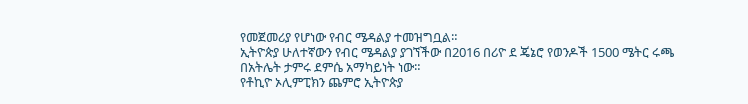የመጀመሪያ የሆነው የብር ሜዳልያ ተመዝግቧል።
ኢትዮጵያ ሁለተኛውን የብር ሜዳልያ ያገኘችው በ2016 በሪዮ ደ ጄኔሮ የወንዶች 1500 ሜትር ሩጫ በአትሌት ታምሩ ደምሴ አማካይነት ነው።
የቶኪዮ ኦሊምፒክን ጨምሮ ኢትዮጵያ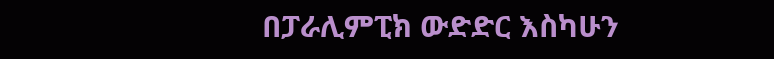በፓራሊምፒክ ውድድር እስካሁን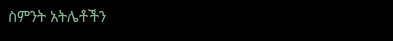ስምንት አትሌቶችን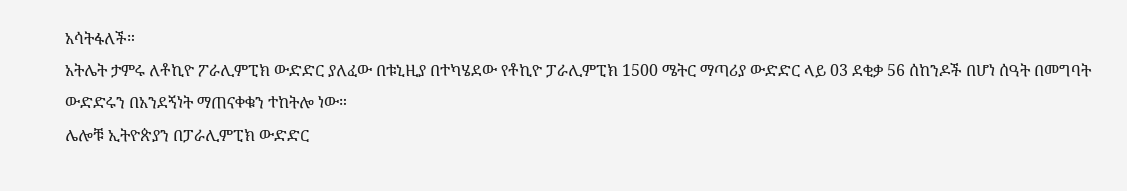አሳትፋለች።
አትሌት ታምሩ ለቶኪዮ ፖራሊምፒክ ውድድር ያለፈው በቱኒዚያ በተካሄደው የቶኪዮ ፓራሊምፒክ 1500 ሜትር ማጣሪያ ውድድር ላይ 03 ደቂቃ 56 ሰከንዶች በሆነ ሰዓት በመግባት ውድድሩን በአንደኝነት ማጠናቀቁን ተከትሎ ነው።
ሌሎቹ ኢትዮጵያን በፓራሊምፒክ ውድድር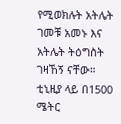የሚወክሉት አትሌት ገመቹ አመኑ እና አትሌት ትዕግስት ገዛኸኝ ናቸው።
ቲኒዚያ ላይ በ1500 ሜትር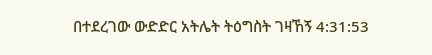በተደረገው ውድድር አትሌት ትዕግስት ገዛኸኝ 4:31:53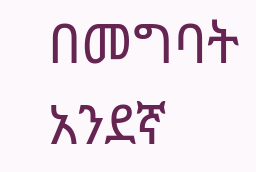በመግባት አንደኛ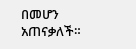በመሆን አጠናቃለች።